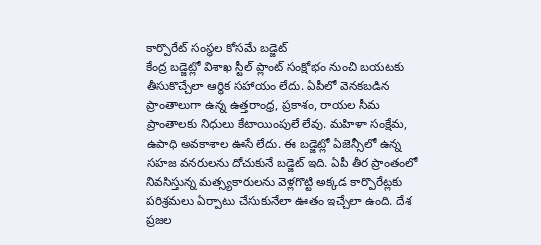కార్పొరేట్ సంస్థల కోసమే బడ్జెట్
కేంద్ర బడ్జెట్లో విశాఖ స్టీల్ ప్లాంట్ సంక్షోభం నుంచి బయటకు తీసుకొచ్చేలా ఆర్థిక సహాయం లేదు. ఏపీలో వెనకబడిన ప్రాంతాలుగా ఉన్న ఉత్తరాంధ్ర, ప్రకాశం, రాయల సీమ ప్రాంతాలకు నిధులు కేటాయింపులే లేవు. మహిళా సంక్షేమ, ఉపాధి అవకాశాల ఊసే లేదు. ఈ బడ్జెట్లో ఏజెన్సీలో ఉన్న సహజ వనరులను దోచుకునే బడ్జెట్ ఇది. ఏపీ తీర ప్రాంతంలో నివసిస్తున్న మత్స్యకారులను వెళ్లగొట్టి అక్కడ కార్పొరేట్లకు పరిశ్రమలు ఏర్పాటు చేసుకునేలా ఊతం ఇచ్చేలా ఉంది. దేశ ప్రజల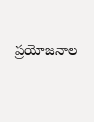ప్రయోజనాల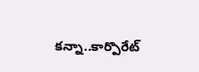కన్నా..కార్పొరేట్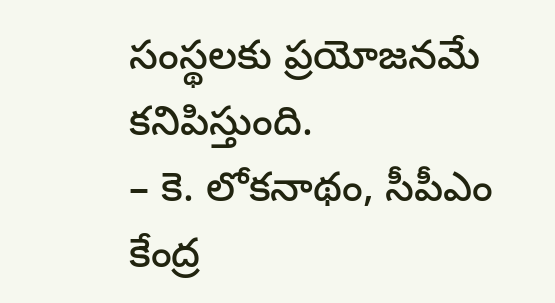సంస్థలకు ప్రయోజనమే కనిపిస్తుంది.
– కె. లోకనాథం, సీపీఎం కేంద్ర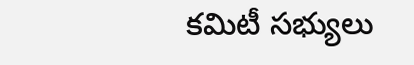కమిటీ సభ్యులు